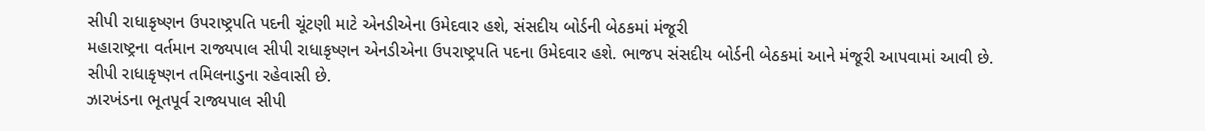સીપી રાધાકૃષ્ણન ઉપરાષ્ટ્રપતિ પદની ચૂંટણી માટે એનડીએના ઉમેદવાર હશે, સંસદીય બોર્ડની બેઠકમાં મંજૂરી
મહારાષ્ટ્રના વર્તમાન રાજ્યપાલ સીપી રાધાકૃષ્ણન એનડીએના ઉપરાષ્ટ્રપતિ પદના ઉમેદવાર હશે. ભાજપ સંસદીય બોર્ડની બેઠકમાં આને મંજૂરી આપવામાં આવી છે. સીપી રાધાકૃષ્ણન તમિલનાડુના રહેવાસી છે.
ઝારખંડના ભૂતપૂર્વ રાજ્યપાલ સીપી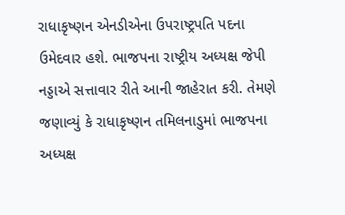રાધાકૃષ્ણન એનડીએના ઉપરાષ્ટ્રપતિ પદના ઉમેદવાર હશે. ભાજપના રાષ્ટ્રીય અધ્યક્ષ જેપી નડ્ડાએ સત્તાવાર રીતે આની જાહેરાત કરી. તેમણે જણાવ્યું કે રાધાકૃષ્ણન તમિલનાડુમાં ભાજપના અધ્યક્ષ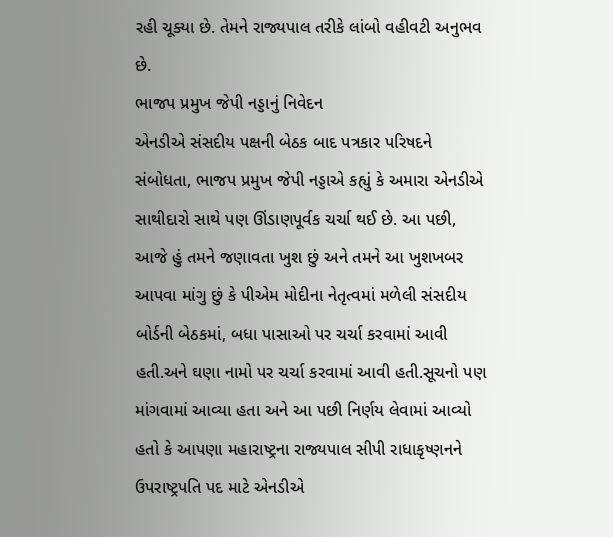રહી ચૂક્યા છે. તેમને રાજ્યપાલ તરીકે લાંબો વહીવટી અનુભવ છે.
ભાજપ પ્રમુખ જેપી નડ્ડાનું નિવેદન
એનડીએ સંસદીય પક્ષની બેઠક બાદ પત્રકાર પરિષદને સંબોધતા, ભાજપ પ્રમુખ જેપી નડ્ડાએ કહ્યું કે અમારા એનડીએ સાથીદારો સાથે પણ ઊંડાણપૂર્વક ચર્ચા થઈ છે. આ પછી, આજે હું તમને જણાવતા ખુશ છું અને તમને આ ખુશખબર આપવા માંગુ છું કે પીએમ મોદીના નેતૃત્વમાં મળેલી સંસદીય બોર્ડની બેઠકમાં, બધા પાસાઓ પર ચર્ચા કરવામાં આવી હતી.અને ઘણા નામો પર ચર્ચા કરવામાં આવી હતી.સૂચનો પણ માંગવામાં આવ્યા હતા અને આ પછી નિર્ણય લેવામાં આવ્યો હતો કે આપણા મહારાષ્ટ્રના રાજ્યપાલ સીપી રાધાકૃષ્ણનને ઉપરાષ્ટ્રપતિ પદ માટે એનડીએ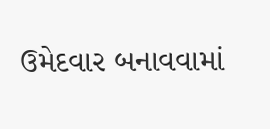ઉમેદવાર બનાવવામાં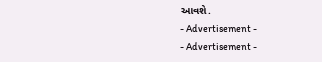આવશે.
- Advertisement -
- Advertisement -